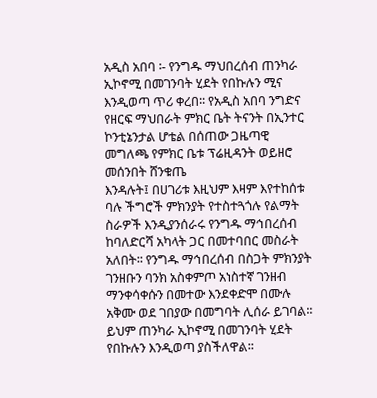አዲስ አበባ ፡- የንግዱ ማህበረሰብ ጠንካራ ኢኮኖሚ በመገንባት ሂደት የበኩሉን ሚና እንዲወጣ ጥሪ ቀረበ፡፡ የአዲስ አበባ ንግድና የዘርፍ ማህበራት ምክር ቤት ትናንት በኢንተር ኮንቲኔንታል ሆቴል በሰጠው ጋዜጣዊ መግለጫ የምክር ቤቱ ፕሬዚዳንት ወይዘሮ መሰንበት ሸንቁጤ
እንዳሉት፤ በሀገሪቱ እዚህም እዛም እየተከሰቱ ባሉ ችግሮች ምክንያት የተስተጓጎሉ የልማት ስራዎች እንዲያንሰራሩ የንግዱ ማኅበረሰብ ከባለድርሻ አካላት ጋር በመተባበር መስራት አለበት፡፡ የንግዱ ማኅበረሰብ በስጋት ምክንያት ገንዘቡን ባንክ አስቀምጦ አነስተኛ ገንዘብ ማንቀሳቀሱን በመተው እንደቀድሞ በሙሉ አቅሙ ወደ ገበያው በመግባት ሊሰራ ይገባል፡፡ ይህም ጠንካራ ኢኮኖሚ በመገንባት ሂደት የበኩሉን እንዲወጣ ያስችለዋል፡፡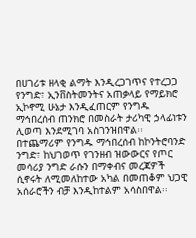በሀገሪቱ ዘላቂ ልማት እንዲረጋገጥና የተረጋጋ የንግድ፣ ኢንቨስትመንትና አጠቃላይ የማይክሮ ኢኮኖሚ ሁኔታ እንዲፈጠርም የንግዱ ማኅበረሰብ ጠንክሮ በመስራት ታሪካዊ ኃላፊነቱን ሊወጣ እንደሚገባ አስገንዝበዋል፡፡ በተጨማሪም የንግዱ ማኅበረሰብ ከኮንትሮባንድ ንግድ፣ ከህገወጥ የገንዘብ ዝውውርና የጦር መሳሪያ ንግድ ራሱን በማቀብና መረጃዎች ሲኖሩት ለሚመለከተው አካል በመጠቆም ህጋዊ አሰራሮችን ብቻ እንዲከተልም አሳስበዋል፡፡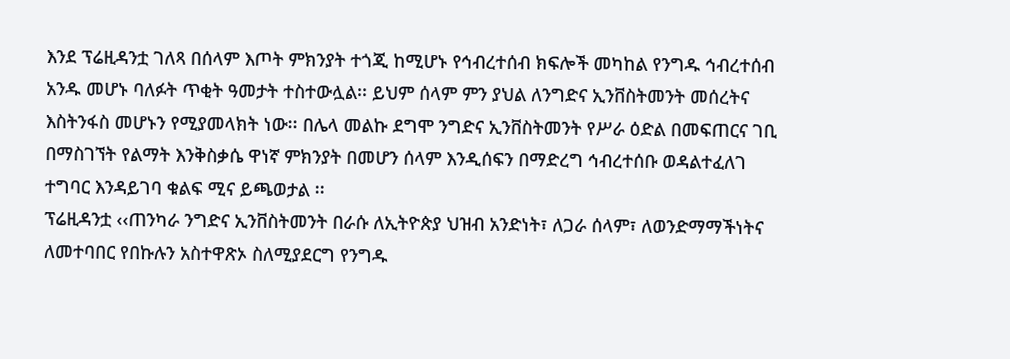እንደ ፕሬዚዳንቷ ገለጻ በሰላም እጦት ምክንያት ተጎጂ ከሚሆኑ የኅብረተሰብ ክፍሎች መካከል የንግዱ ኅብረተሰብ አንዱ መሆኑ ባለፉት ጥቂት ዓመታት ተስተውሏል፡፡ ይህም ሰላም ምን ያህል ለንግድና ኢንቨስትመንት መሰረትና እስትንፋስ መሆኑን የሚያመላክት ነው፡፡ በሌላ መልኩ ደግሞ ንግድና ኢንቨስትመንት የሥራ ዕድል በመፍጠርና ገቢ በማስገኘት የልማት እንቅስቃሴ ዋነኛ ምክንያት በመሆን ሰላም እንዲሰፍን በማድረግ ኅብረተሰቡ ወዳልተፈለገ ተግባር እንዳይገባ ቁልፍ ሚና ይጫወታል ፡፡
ፕሬዚዳንቷ ‹‹ጠንካራ ንግድና ኢንቨስትመንት በራሱ ለኢትዮጵያ ህዝብ አንድነት፣ ለጋራ ሰላም፣ ለወንድማማችነትና ለመተባበር የበኩሉን አስተዋጽኦ ስለሚያደርግ የንግዱ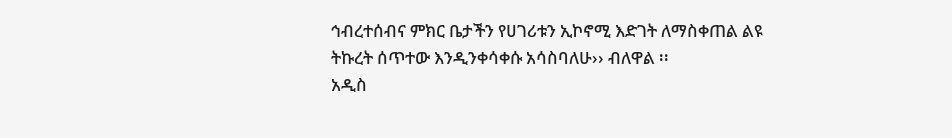ኅብረተሰብና ምክር ቤታችን የሀገሪቱን ኢኮኖሚ እድገት ለማስቀጠል ልዩ ትኩረት ሰጥተው እንዲንቀሳቀሱ አሳስባለሁ›› ብለዋል ፡፡
አዲስ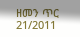ዘመን ጥር 21/2011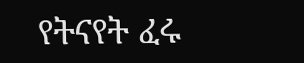የትናየት ፈሩ